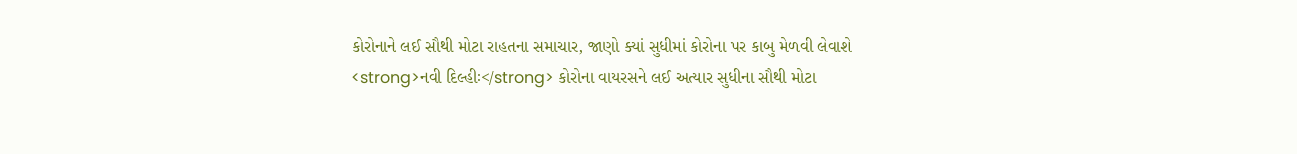કોરોનાને લઈ સૌથી મોટા રાહતના સમાચાર, જાણો ક્યાં સુધીમાં કોરોના પર કાબુ મેળવી લેવાશે
<strong>નવી દિલ્હીઃ</strong> કોરોના વાયરસને લઈ અત્યાર સુધીના સૌથી મોટા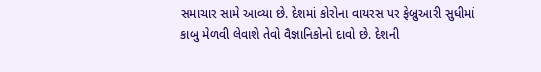સમાચાર સામે આવ્યા છે. દેશમાં કોરોના વાયરસ પર ફેબ્રુઆરી સુધીમાં કાબુ મેળવી લેવાશે તેવો વૈજ્ઞાનિકોનો દાવો છે. દેશની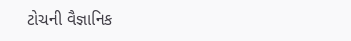ટોચની વૈજ્ઞાનિક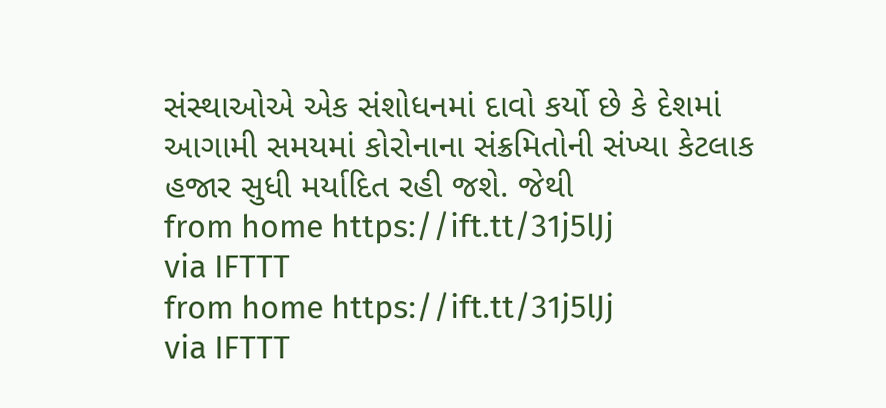સંસ્થાઓએ એક સંશોધનમાં દાવો કર્યો છે કે દેશમાં આગામી સમયમાં કોરોનાના સંક્રમિતોની સંખ્યા કેટલાક હજાર સુધી મર્યાદિત રહી જશે. જેથી
from home https://ift.tt/31j5lJj
via IFTTT
from home https://ift.tt/31j5lJj
via IFTTT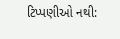ટિપ્પણીઓ નથી: